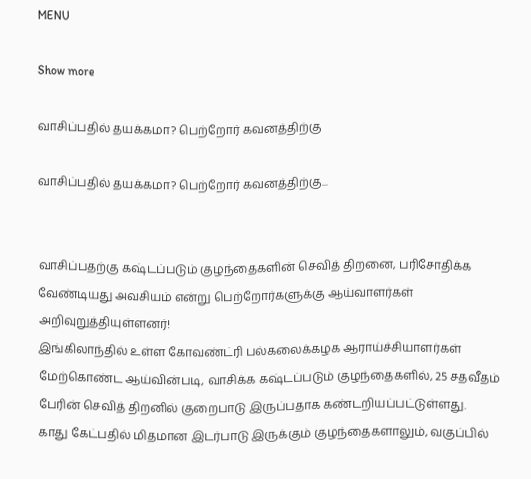MENU

Show more

வாசிப்பதில் தயக்கமா? பெற்றோர் கவனத்திற்கு

வாசிப்பதில் தயக்கமா? பெற்றோர் கவனத்திற்கு...


வாசிப்பதற்கு கஷ்டப்படும் குழந்தைகளின் செவித் திறனை, பரிசோதிக்க வேண்டியது அவசியம் என்று பெற்றோர்களுக்கு ஆய்வாளர்கள் அறிவுறுத்தியுள்ளனர்!
இங்கிலாந்தில் உள்ள கோவண்ட்ரி பல்கலைக்கழக ஆராய்ச்சியாளர்கள் மேற்கொண்ட ஆய்வின்படி, வாசிக்க கஷ்டப்படும் குழந்தைகளில், 25 சதவீதம் பேரின் செவித் திறனில் குறைபாடு இருப்பதாக கண்டறியப்பட்டுள்ளது.
காது கேட்பதில் மிதமான இடர்பாடு இருக்கும் குழந்தைகளாலும், வகுப்பில்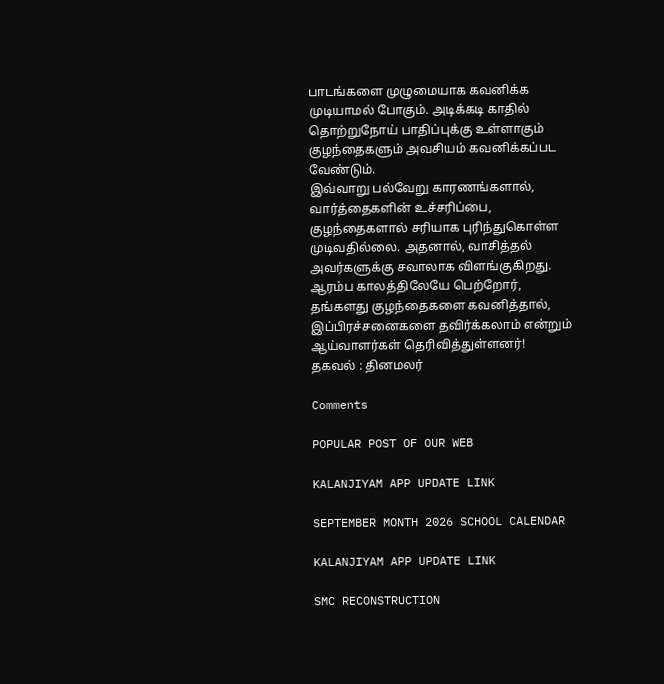பாடங்களை முழுமையாக கவனிக்க முடியாமல் போகும். அடிக்கடி காதில் தொற்றுநோய் பாதிப்புக்கு உள்ளாகும் குழந்தைகளும் அவசியம் கவனிக்கப்பட வேண்டும்.
இவ்வாறு பல்வேறு காரணங்களால், வார்த்தைகளின் உச்சரிப்பை, குழந்தைகளால் சரியாக புரிந்துகொள்ள முடிவதில்லை. அதனால், வாசித்தல் அவர்களுக்கு சவாலாக விளங்குகிறது. ஆரம்ப காலத்திலேயே பெற்றோர், தங்களது குழந்தைகளை கவனித்தால், இப்பிரச்சனைகளை தவிர்க்கலாம் என்றும் ஆய்வாளர்கள் தெரிவித்துள்ளனர்!
தகவல் : தினமலர்

Comments

POPULAR POST OF OUR WEB

KALANJIYAM APP UPDATE LINK

SEPTEMBER MONTH 2026 SCHOOL CALENDAR

KALANJIYAM APP UPDATE LINK

SMC RECONSTRUCTION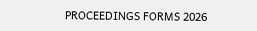PROCEEDINGS FORMS 2026